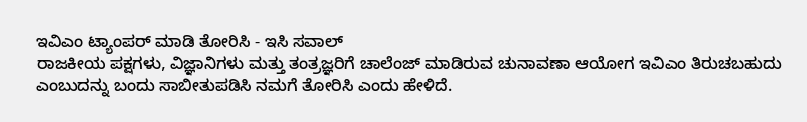ಇವಿಎಂ ಟ್ಯಾಂಪರ್ ಮಾಡಿ ತೋರಿಸಿ - ಇಸಿ ಸವಾಲ್
ರಾಜಕೀಯ ಪಕ್ಷಗಳು, ವಿಜ್ಞಾನಿಗಳು ಮತ್ತು ತಂತ್ರಜ್ಞರಿಗೆ ಚಾಲೆಂಜ್ ಮಾಡಿರುವ ಚುನಾವಣಾ ಆಯೋಗ ಇವಿಎಂ ತಿರುಚಬಹುದು ಎಂಬುದನ್ನು ಬಂದು ಸಾಬೀತುಪಡಿಸಿ ನಮಗೆ ತೋರಿಸಿ ಎಂದು ಹೇಳಿದೆ.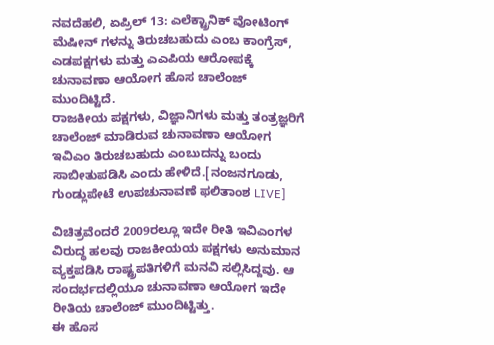ನವದೆಹಲಿ, ಏಪ್ರಿಲ್ 13: ಎಲೆಕ್ಟ್ರಾನಿಕ್ ವೋಟಿಂಗ್ ಮೆಷೀನ್ ಗಳನ್ನು ತಿರುಚಬಹುದು ಎಂಬ ಕಾಂಗ್ರೆಸ್, ಎಡಪಕ್ಷಗಳು ಮತ್ತು ಎಎಪಿಯ ಆರೋಪಕ್ಕೆ ಚುನಾವಣಾ ಆಯೋಗ ಹೊಸ ಚಾಲೆಂಜ್ ಮುಂದಿಟ್ಟಿದೆ.
ರಾಜಕೀಯ ಪಕ್ಷಗಳು, ವಿಜ್ಞಾನಿಗಳು ಮತ್ತು ತಂತ್ರಜ್ಞರಿಗೆ ಚಾಲೆಂಜ್ ಮಾಡಿರುವ ಚುನಾವಣಾ ಆಯೋಗ ಇವಿಎಂ ತಿರುಚಬಹುದು ಎಂಬುದನ್ನು ಬಂದು ಸಾಬೀತುಪಡಿಸಿ ಎಂದು ಹೇಳಿದೆ.[ನಂಜನಗೂಡು, ಗುಂಡ್ಲುಪೇಟೆ ಉಪಚುನಾವಣೆ ಫಲಿತಾಂಶ LIVE]

ವಿಚಿತ್ರವೆಂದರೆ 2009ರಲ್ಲೂ ಇದೇ ರೀತಿ ಇವಿಎಂಗಳ ವಿರುದ್ಧ ಹಲವು ರಾಜಕೀಯಯ ಪಕ್ಷಗಳು ಅನುಮಾನ ವ್ಯಕ್ತಪಡಿಸಿ ರಾಷ್ಟ್ರಪತಿಗಳಿಗೆ ಮನವಿ ಸಲ್ಲಿಸಿದ್ದವು. ಆ ಸಂದರ್ಭದಲ್ಲಿಯೂ ಚುನಾವಣಾ ಆಯೋಗ ಇದೇ ರೀತಿಯ ಚಾಲೆಂಜ್ ಮುಂದಿಟ್ಟಿತ್ತು.
ಈ ಹೊಸ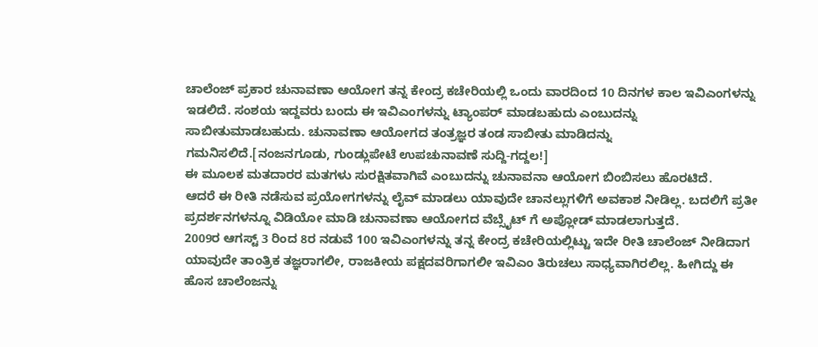ಚಾಲೆಂಜ್ ಪ್ರಕಾರ ಚುನಾವಣಾ ಆಯೋಗ ತನ್ನ ಕೇಂದ್ರ ಕಚೇರಿಯಲ್ಲಿ ಒಂದು ವಾರದಿಂದ 10 ದಿನಗಳ ಕಾಲ ಇವಿಎಂಗಳನ್ನು ಇಡಲಿದೆ. ಸಂಶಯ ಇದ್ದವರು ಬಂದು ಈ ಇವಿಎಂಗಳನ್ನು ಟ್ಯಾಂಪರ್ ಮಾಡಬಹುದು ಎಂಬುದನ್ನು ಸಾಬೀತುಮಾಡಬಹುದು. ಚುನಾವಣಾ ಆಯೋಗದ ತಂತ್ರಜ್ಞರ ತಂಡ ಸಾಬೀತು ಮಾಡಿದನ್ನು ಗಮನಿಸಲಿದೆ.[ನಂಜನಗೂಡು, ಗುಂಡ್ಲುಪೇಟೆ ಉಪಚುನಾವಣೆ ಸುದ್ದಿ-ಗದ್ದಲ!]
ಈ ಮೂಲಕ ಮತದಾರರ ಮತಗಳು ಸುರಕ್ಷಿತವಾಗಿವೆ ಎಂಬುದನ್ನು ಚುನಾವನಾ ಆಯೋಗ ಬಿಂಬಿಸಲು ಹೊರಟಿದೆ.
ಆದರೆ ಈ ರೀತಿ ನಡೆಸುವ ಪ್ರಯೋಗಗಳನ್ನು ಲೈವ್ ಮಾಡಲು ಯಾವುದೇ ಚಾನಲ್ಲುಗಳಿಗೆ ಅವಕಾಶ ನೀಡಿಲ್ಲ. ಬದಲಿಗೆ ಪ್ರತೀ ಪ್ರದರ್ಶನಗಳನ್ನೂ ವಿಡಿಯೋ ಮಾಡಿ ಚುನಾವಣಾ ಆಯೋಗದ ವೆಬ್ಸೈಟ್ ಗೆ ಅಪ್ಲೋಡ್ ಮಾಡಲಾಗುತ್ತದೆ.
2009ರ ಆಗಸ್ಟ್ 3 ರಿಂದ 8ರ ನಡುವೆ 100 ಇವಿಎಂಗಳನ್ನು ತನ್ನ ಕೇಂದ್ರ ಕಚೇರಿಯಲ್ಲಿಟ್ಟು ಇದೇ ರೀತಿ ಚಾಲೆಂಜ್ ನೀಡಿದಾಗ ಯಾವುದೇ ತಾಂತ್ರಿಕ ತಜ್ಞರಾಗಲೀ, ರಾಜಕೀಯ ಪಕ್ಷದವರಿಗಾಗಲೀ ಇವಿಎಂ ತಿರುಚಲು ಸಾಧ್ಯವಾಗಿರಲಿಲ್ಲ. ಹೀಗಿದ್ದು ಈ ಹೊಸ ಚಾಲೆಂಜನ್ನು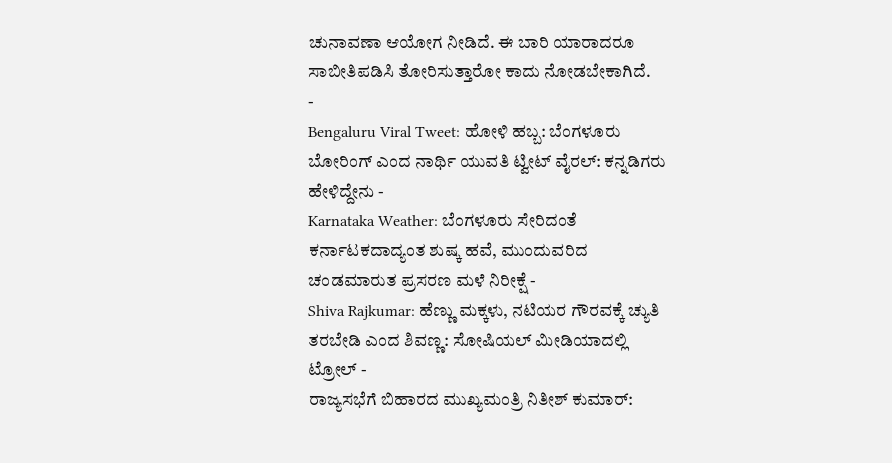ಚುನಾವಣಾ ಆಯೋಗ ನೀಡಿದೆ. ಈ ಬಾರಿ ಯಾರಾದರೂ ಸಾಬೀತಿಪಡಿಸಿ ತೋರಿಸುತ್ತಾರೋ ಕಾದು ನೋಡಬೇಕಾಗಿದೆ.
-
Bengaluru Viral Tweet: ಹೋಳಿ ಹಬ್ಬ: ಬೆಂಗಳೂರು ಬೋರಿಂಗ್ ಎಂದ ನಾರ್ಥಿ ಯುವತಿ ಟ್ವೀಟ್ ವೈರಲ್: ಕನ್ನಡಿಗರು ಹೇಳಿದ್ದೇನು -
Karnataka Weather: ಬೆಂಗಳೂರು ಸೇರಿದಂತೆ ಕರ್ನಾಟಕದಾದ್ಯಂತ ಶುಷ್ಕ ಹವೆ, ಮುಂದುವರಿದ ಚಂಡಮಾರುತ ಪ್ರಸರಣ ಮಳೆ ನಿರೀಕ್ಷೆ -
Shiva Rajkumar: ಹೆಣ್ಣು ಮಕ್ಕಳು, ನಟಿಯರ ಗೌರವಕ್ಕೆ ಚ್ಯುತಿ ತರಬೇಡಿ ಎಂದ ಶಿವಣ್ಣ: ಸೋಷಿಯಲ್ ಮೀಡಿಯಾದಲ್ಲಿ ಟ್ರೋಲ್ -
ರಾಜ್ಯಸಭೆಗೆ ಬಿಹಾರದ ಮುಖ್ಯಮಂತ್ರಿ ನಿತೀಶ್ ಕುಮಾರ್: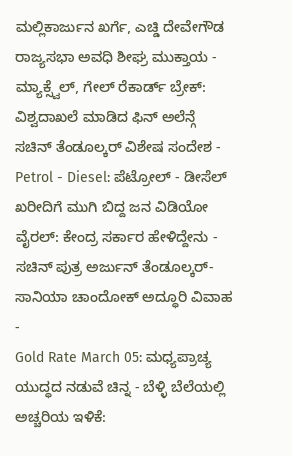ಮಲ್ಲಿಕಾರ್ಜುನ ಖರ್ಗೆ, ಎಚ್ಡಿ ದೇವೇಗೌಡ ರಾಜ್ಯಸಭಾ ಅವಧಿ ಶೀಘ್ರ ಮುಕ್ತಾಯ -
ಮ್ಯಾಕ್ಸ್ವೆಲ್, ಗೇಲ್ ರೆಕಾರ್ಡ್ ಬ್ರೇಕ್: ವಿಶ್ವದಾಖಲೆ ಮಾಡಿದ ಫಿನ್ ಅಲೆನ್ಗೆ ಸಚಿನ್ ತೆಂಡೂಲ್ಕರ್ ವಿಶೇಷ ಸಂದೇಶ -
Petrol - Diesel: ಪೆಟ್ರೋಲ್ - ಡೀಸೆಲ್ ಖರೀದಿಗೆ ಮುಗಿ ಬಿದ್ದ ಜನ ವಿಡಿಯೋ ವೈರಲ್: ಕೇಂದ್ರ ಸರ್ಕಾರ ಹೇಳಿದ್ದೇನು -
ಸಚಿನ್ ಪುತ್ರ ಅರ್ಜುನ್ ತೆಂಡೂಲ್ಕರ್-ಸಾನಿಯಾ ಚಾಂದೋಕ್ ಅದ್ಧೂರಿ ವಿವಾಹ -
Gold Rate March 05: ಮಧ್ಯಪ್ರಾಚ್ಯ ಯುದ್ಧದ ನಡುವೆ ಚಿನ್ನ - ಬೆಳ್ಳಿ ಬೆಲೆಯಲ್ಲಿ ಅಚ್ಚರಿಯ ಇಳಿಕೆ: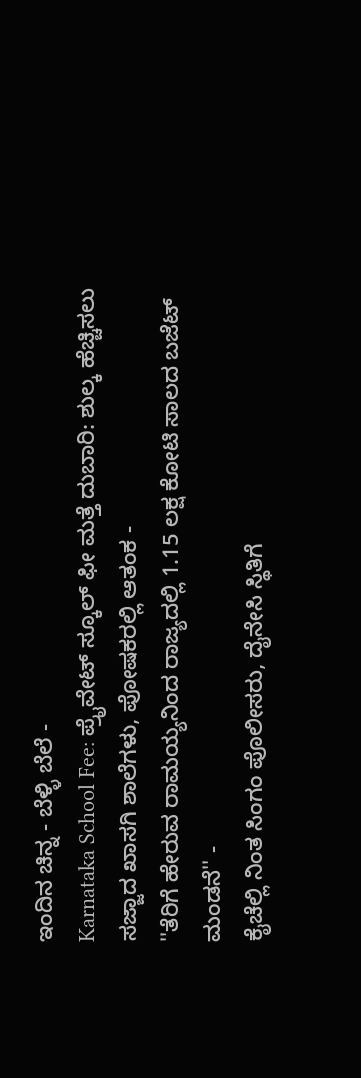ಇಂದಿನ ಚಿನ್ನ - ಬೆಳ್ಳಿ ಬೆಲೆ -
Karnataka School Fee: ಪ್ರೈವೇಟ್ ಸ್ಕೂಲ್ ಫೀ ಮತ್ತೆ ದುಬಾರಿ: ಶುಲ್ಕ ಹೆಚ್ಚಿಸಲು ಸಜ್ಜಾದ ಖಾಸಗಿ ಶಾಲೆಗಳು, ಪೋಷಕರಲ್ಲಿ ಆತಂಕ -
''ತೆರಿಗೆ ಹೇರುವ ರಾಮಯ್ಯನಿಂದ ರಾಜ್ಯದಲ್ಲಿ 1.15 ಲಕ್ಷ ಕೋಟಿ ಸಾಲದ ಬಜೆಟ್ ಮಂಡನೆ'' -
ಕೈಚೆಲ್ಲಿ ನಿಂತ ಸಿಂಗಂ ಪೊಲೀಸರು, ದೈನೇಸಿ ಸ್ಥಿತಿಗೆ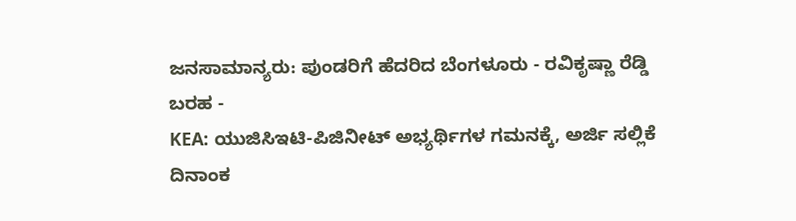ಜನಸಾಮಾನ್ಯರು: ಪುಂಡರಿಗೆ ಹೆದರಿದ ಬೆಂಗಳೂರು - ರವಿಕೃಷ್ಣಾ ರೆಡ್ಡಿ ಬರಹ -
KEA: ಯುಜಿಸಿಇಟಿ-ಪಿಜಿನೀಟ್ ಅಭ್ಯರ್ಥಿಗಳ ಗಮನಕ್ಕೆ, ಅರ್ಜಿ ಸಲ್ಲಿಕೆ ದಿನಾಂಕ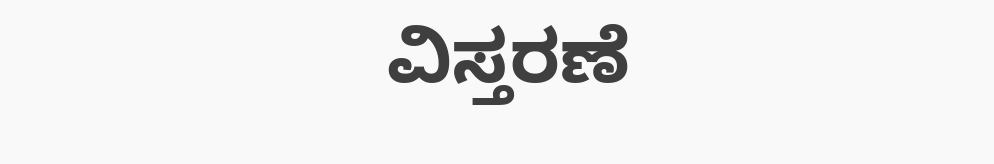ವಿಸ್ತರಣೆ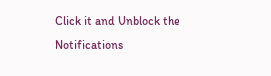Click it and Unblock the Notifications